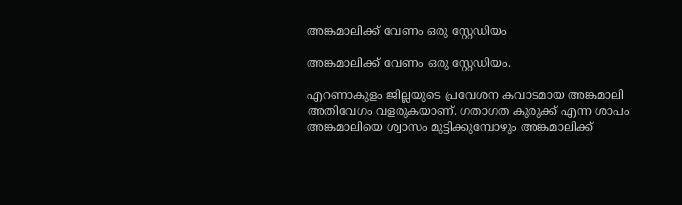അങ്കമാലിക്ക് വേണം ഒരു സ്റ്റേഡിയം

അങ്കമാലിക്ക് വേണം ഒരു സ്റ്റേഡിയം.

എറണാകുളം ജില്ലയുടെ പ്രവേശന കവാടമായ അങ്കമാലി അതിവേഗം വളരുകയാണ്. ഗതാഗത കുരുക്ക് എന്ന ശാപം അങ്കമാലിയെ ശ്വാസം മുട്ടിക്കുമ്പോഴും അങ്കമാലിക്ക്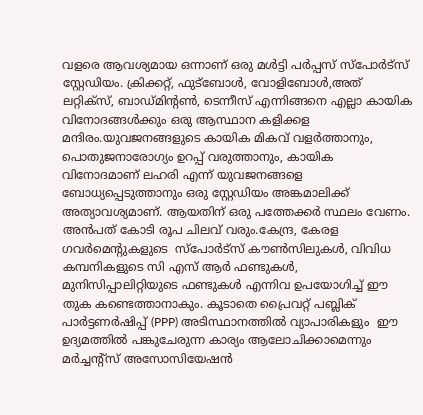വളരെ ആവശ്യമായ ഒന്നാണ് ഒരു മൾട്ടി പർപ്പസ് സ്പോർട്സ് സ്റ്റേഡിയം. ക്രിക്കറ്റ്, ഫുട്ബോൾ, വോളിബോൾ,അത് ലറ്റിക്സ്, ബാഡ്മിൻ്റൺ, ടെന്നീസ് എന്നിങ്ങനെ എല്ലാ കായിക വിനോദങ്ങൾക്കും ഒരു ആസ്ഥാന കളിക്കള മന്ദിരം.യുവജനങ്ങളുടെ കായിക മികവ് വളർത്താനും, പൊതുജനാരോഗ്യം ഉറപ്പ് വരുത്താനും, കായിക വിനോദമാണ് ലഹരി എന്ന് യുവജനങ്ങളെ ബോധ്യപ്പെടുത്താനും ഒരു സ്റ്റേഡിയം അങ്കമാലിക്ക് അത്യാവശ്യമാണ്. ആയതിന് ഒരു പത്തേക്കർ സ്ഥലം വേണം. അൻപത് കോടി രൂപ ചിലവ് വരും.കേന്ദ്ര, കേരള ഗവർമെൻ്റുകളുടെ  സ്പോർട്സ് കൗൺസിലുകൾ, വിവിധ കമ്പനികളുടെ സി എസ് ആർ ഫണ്ടുകൾ, മുനിസിപ്പാലിറ്റിയുടെ ഫണ്ടുകൾ എന്നിവ ഉപയോഗിച്ച് ഈ തുക കണ്ടെത്താനാകും. കൂടാതെ പ്രൈവറ്റ് പബ്ലിക് പാർട്ടണർഷിപ്പ് (PPP) അടിസ്ഥാനത്തിൽ വ്യാപാരികളും  ഈ ഉദ്യമത്തിൽ പങ്കുചേരുന്ന കാര്യം ആലോചിക്കാമെന്നും മർച്ചൻ്റ്സ് അസോസിയേഷൻ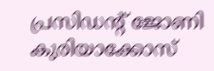പ്രസിഡൻ്റ് ജോണി കുരിയാക്കോസ്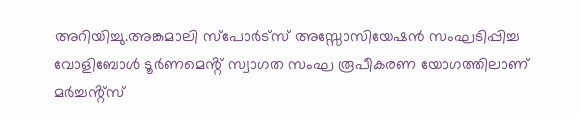അറിയിച്ചു.അങ്കമാലി സ്പോർട്സ് അസ്സോസിയേഷൻ സംഘടിപ്പിച്ച വോളിബോൾ ടൂർണമെൻ്റ് സ്വാഗത സംഘ രൂപീകരണ യോഗത്തിലാണ് മർച്ചൻ്റ്സ്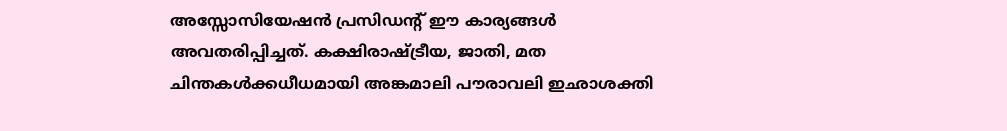അസ്സോസിയേഷൻ പ്രസിഡൻ്റ് ഈ കാര്യങ്ങൾ അവതരിപ്പിച്ചത്. കക്ഷിരാഷ്ട്രീയ, ജാതി, മത ചിന്തകൾക്കധീധമായി അങ്കമാലി പൗരാവലി ഇഛാശക്തി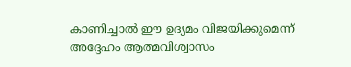കാണിച്ചാൽ ഈ ഉദ്യമം വിജയിക്കുമെന്ന് അദ്ദേഹം ആത്മവിശ്വാസം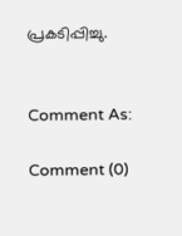പ്രകടിപ്പിച്ചു.


Comment As:

Comment (0)